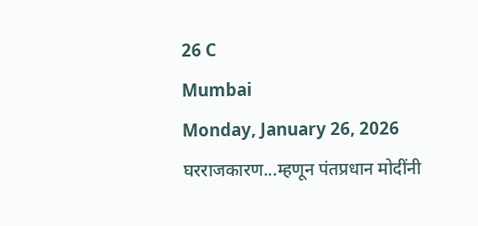26 C
Mumbai
Monday, January 26, 2026
घरराजकारण...म्हणून पंतप्रधान मोदींनी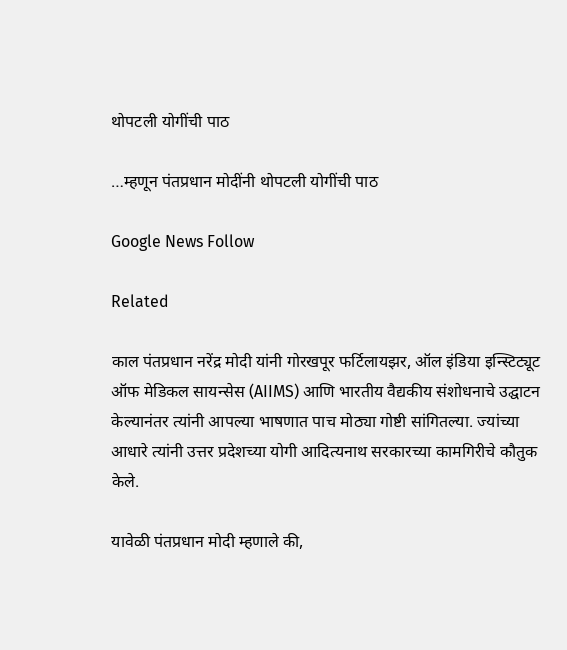थोपटली योगींची पाठ

…म्हणून पंतप्रधान मोदींनी थोपटली योगींची पाठ

Google News Follow

Related

काल पंतप्रधान नरेंद्र मोदी यांनी गोरखपूर फर्टिलायझर, ऑल इंडिया इन्स्टिट्यूट ऑफ मेडिकल सायन्सेस (AIIMS) आणि भारतीय वैद्यकीय संशोधनाचे उद्घाटन केल्यानंतर त्यांनी आपल्या भाषणात पाच मोठ्या गोष्टी सांगितल्या. ज्यांच्या आधारे त्यांनी उत्तर प्रदेशच्या योगी आदित्यनाथ सरकारच्या कामगिरीचे कौतुक केले.

यावेळी पंतप्रधान मोदी म्हणाले की,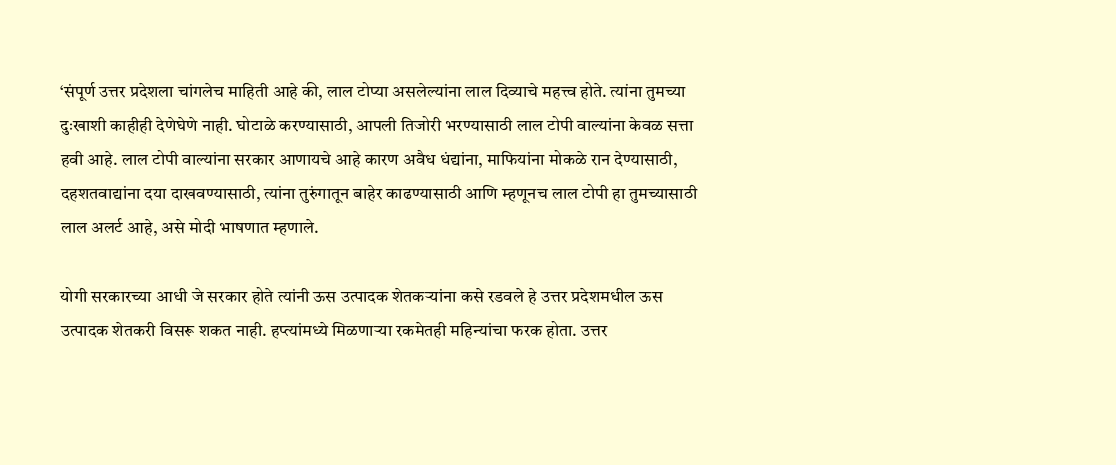‘संपूर्ण उत्तर प्रदेशला चांगलेच माहिती आहे की, लाल टोप्या असलेल्यांना लाल दिव्याचे महत्त्व होते. त्यांना तुमच्या दुःखाशी काहीही देणेघेणे नाही. घोटाळे करण्यासाठी, आपली तिजोरी भरण्यासाठी लाल टोपी वाल्यांना केवळ सत्ता हवी आहे. लाल टोपी वाल्यांना सरकार आणायचे आहे कारण अवैध धंद्यांना, माफियांना मोकळे रान देण्यासाठी, दहशतवाद्यांना दया दाखवण्यासाठी, त्यांना तुरुंगातून बाहेर काढण्यासाठी आणि म्हणूनच लाल टोपी हा तुमच्यासाठी लाल अलर्ट आहे, असे मोदी भाषणात म्हणाले.

योगी सरकारच्या आधी जे सरकार होते त्यांनी ऊस उत्पादक शेतकऱ्यांना कसे रडवले हे उत्तर प्रदेशमधील ऊस उत्पादक शेतकरी विसरू शकत नाही. हप्त्यांमध्ये मिळणाऱ्या रकमेतही महिन्यांचा फरक होता. उत्तर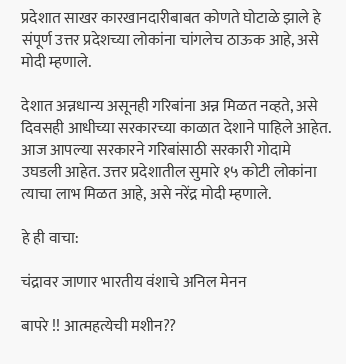प्रदेशात साखर कारखानदारीबाबत कोणते घोटाळे झाले हे संपूर्ण उत्तर प्रदेशच्या लोकांना चांगलेच ठाऊक आहे, असे मोदी म्हणाले.

देशात अन्नधान्य असूनही गरिबांना अन्न मिळत नव्हते, असे दिवसही आधीच्या सरकारच्या काळात देशाने पाहिले आहेत. आज आपल्या सरकारने गरिबांसाठी सरकारी गोदामे उघडली आहेत. उत्तर प्रदेशातील सुमारे १५ कोटी लोकांना त्याचा लाभ मिळत आहे, असे नरेंद्र मोदी म्हणाले.

हे ही वाचा:

चंद्रावर जाणार भारतीय वंशाचे अनिल मेनन

बापरे !! आत्महत्येची मशीन??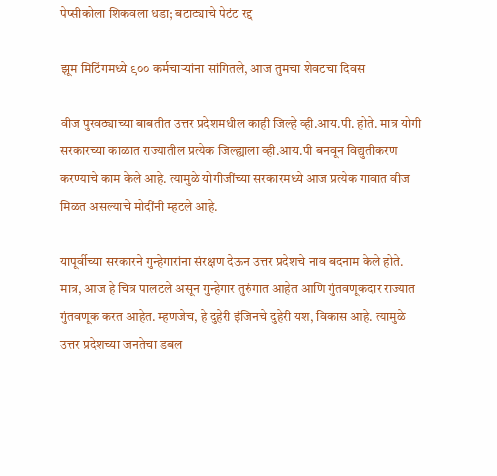पेप्सीकोला शिकवला धडा; बटाट्याचे पेटंट रद्द

झूम मिटिंगमध्ये ९०० कर्मचाऱ्यांना सांगितले, आज तुमचा शेवटचा दिवस

वीज पुरवठ्याच्या बाबतीत उत्तर प्रदेशमधील काही जिल्हे व्ही.आय.पी. होते. मात्र योगी सरकारच्या काळात राज्यातील प्रत्येक जिल्ह्याला व्ही.आय.पी बनवून विद्युतीकरण करण्याचे काम केले आहे. त्यामुळे योगीजींच्या सरकारमध्ये आज प्रत्येक गावात वीज मिळत असल्याचे मोदींनी म्हटले आहे.

यापूर्वीच्या सरकारने गुन्हेगारांना संरक्षण देऊन उत्तर प्रदेशचे नाव बदनाम केले होते. मात्र, आज हे चित्र पालटले असून गुन्हेगार तुरुंगात आहेत आणि गुंतवणूकदार राज्यात गुंतवणूक करत आहेत. म्हणजेच, हे दुहेरी इंजिनचे दुहेरी यश, विकास आहे. त्यामुळे उत्तर प्रदेशच्या जनतेचा डबल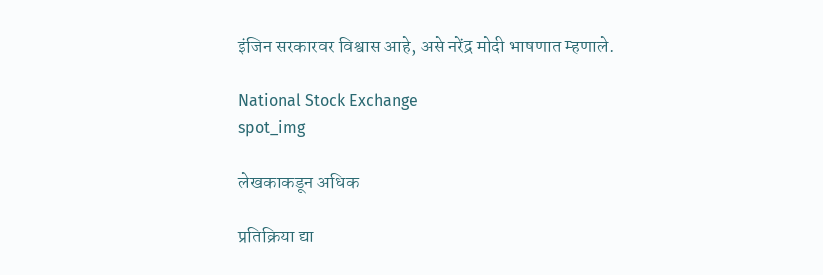इंजिन सरकारवर विश्वास आहे, असे नरेंद्र मोदी भाषणात म्हणाले.

National Stock Exchange
spot_img

लेखकाकडून अधिक

प्रतिक्रिया द्या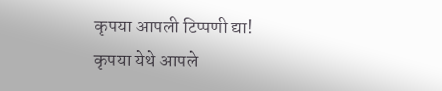कृपया आपली टिप्पणी द्या!
कृपया येथे आपले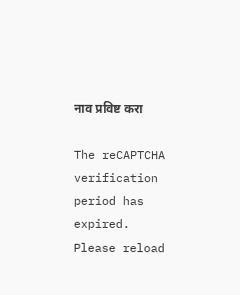नाव प्रविष्ट करा

The reCAPTCHA verification period has expired. Please reload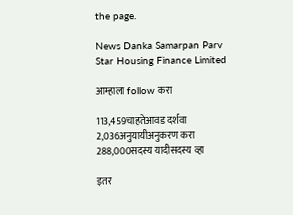the page.

News Danka Samarpan Parv
Star Housing Finance Limited

आम्हाला follow करा

113,459चाहतेआवड दर्शवा
2,036अनुयायीअनुकरण करा
288,000सदस्य यादीसदस्य व्हा

इतर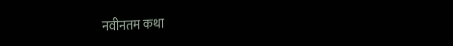नवीनतम कथा